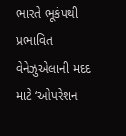ભારતે ભૂકંપથી પ્રભાવિત વેનેઝુએલાની મદદ માટે ‘ઓપરેશન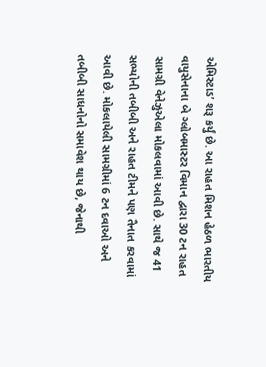એમિસ્ટાડ’ શરૂ કર્યું છે. આ રાહત મિશન હેઠળ ભારતીય વાયુસેનાના બે ગ્લોબમાસ્ટર વિમાન દ્વારા 30 ટન રાહત સામગ્રી વેનેઝુએલા મોકલવામાં આવી છે. સાથે જ 41 સભ્યોની તબીબી અને રાહત ટીમને પણ તૈનાત કરવામાં આવી છે. મોકલાયેલી સામગ્રીમાં 6 ટન દવાઓ અને તબીબી સાધનોનો સમાવેશ થાય છે, જેનાથી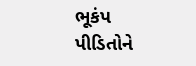ભૂકંપ પીડિતોને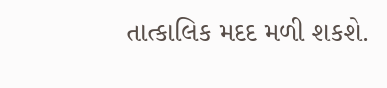તાત્કાલિક મદદ મળી શકશે.